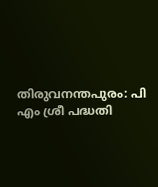തിരുവനന്തപുരം: പി എം ശ്രീ പദ്ധതി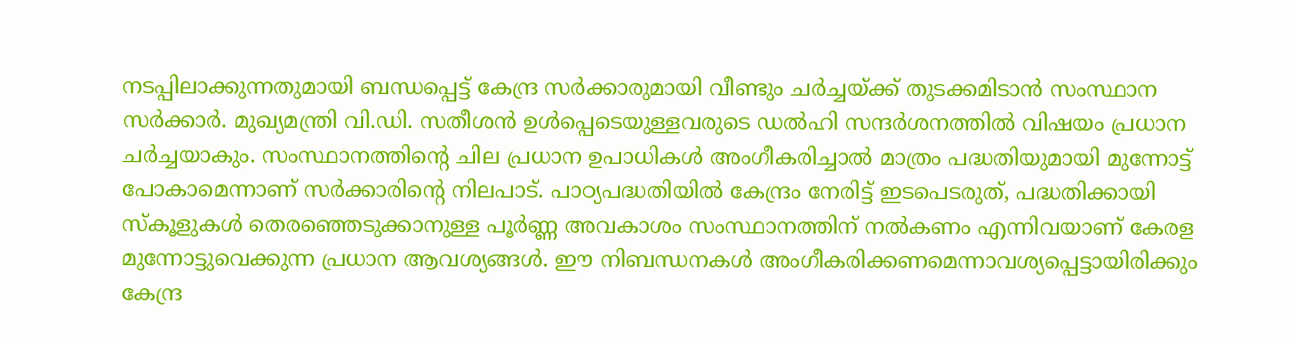നടപ്പിലാക്കുന്നതുമായി ബന്ധപ്പെട്ട് കേന്ദ്ര സർക്കാരുമായി വീണ്ടും ചർച്ചയ്ക്ക് തുടക്കമിടാൻ സംസ്ഥാന സർക്കാർ. മുഖ്യമന്ത്രി വി.ഡി. സതീശൻ ഉൾപ്പെടെയുള്ളവരുടെ ഡൽഹി സന്ദർശനത്തിൽ വിഷയം പ്രധാന ചർച്ചയാകും. സംസ്ഥാനത്തിന്റെ ചില പ്രധാന ഉപാധികൾ അംഗീകരിച്ചാൽ മാത്രം പദ്ധതിയുമായി മുന്നോട്ട് പോകാമെന്നാണ് സർക്കാരിന്റെ നിലപാട്. പാഠ്യപദ്ധതിയിൽ കേന്ദ്രം നേരിട്ട് ഇടപെടരുത്, പദ്ധതിക്കായി സ്കൂളുകൾ തെരഞ്ഞെടുക്കാനുള്ള പൂർണ്ണ അവകാശം സംസ്ഥാനത്തിന് നൽകണം എന്നിവയാണ് കേരള മുന്നോട്ടുവെക്കുന്ന പ്രധാന ആവശ്യങ്ങൾ. ഈ നിബന്ധനകൾ അംഗീകരിക്കണമെന്നാവശ്യപ്പെട്ടായിരിക്കും കേന്ദ്ര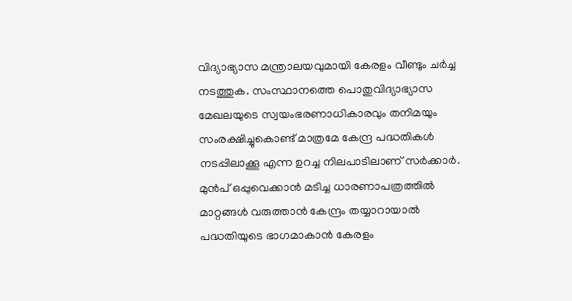വിദ്യാഭ്യാസ മന്ത്രാലയവുമായി കേരളം വീണ്ടും ചർച്ച നടത്തുക. സംസ്ഥാനത്തെ പൊതുവിദ്യാഭ്യാസ മേഖലയുടെ സ്വയംഭരണാധികാരവും തനിമയും സംരക്ഷിച്ചുകൊണ്ട് മാത്രമേ കേന്ദ്ര പദ്ധതികൾ നടപ്പിലാക്കൂ എന്ന ഉറച്ച നിലപാടിലാണ് സർക്കാർ. മുൻപ് ഒപ്പുവെക്കാൻ മടിച്ച ധാരണാപത്രത്തിൽ മാറ്റങ്ങൾ വരുത്താൻ കേന്ദ്രം തയ്യാറായാൽ പദ്ധതിയുടെ ഭാഗമാകാൻ കേരളം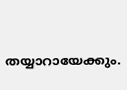തയ്യാറായേക്കും.